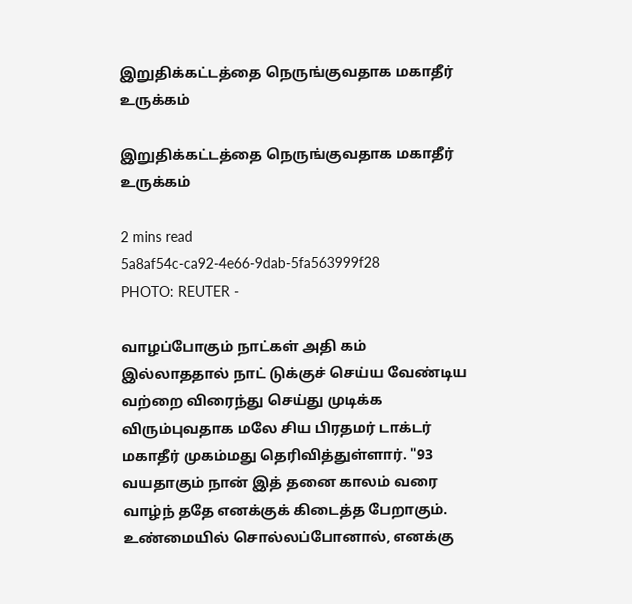இறுதிக்கட்டத்தை நெருங்குவதாக மகாதீர் உருக்கம்

இறுதிக்கட்டத்தை நெருங்குவதாக மகாதீர் உருக்கம்

2 mins read
5a8af54c-ca92-4e66-9dab-5fa563999f28
PHOTO: REUTER -

வாழப்போகும் நாட்கள் அதி கம் இல்லாததால் நாட் டுக்குச் செய்ய வேண்டிய வற்றை விரைந்து செய்து முடிக்க விரும்புவதாக மலே சிய பிரதமர் டாக்டர் மகாதீர் முகம்மது தெரிவித்துள்ளார். "93 வயதாகும் நான் இத் தனை காலம் வரை வாழ்ந் ததே எனக்குக் கிடைத்த பேறாகும். உண்மையில் சொல்லப்போனால், எனக்கு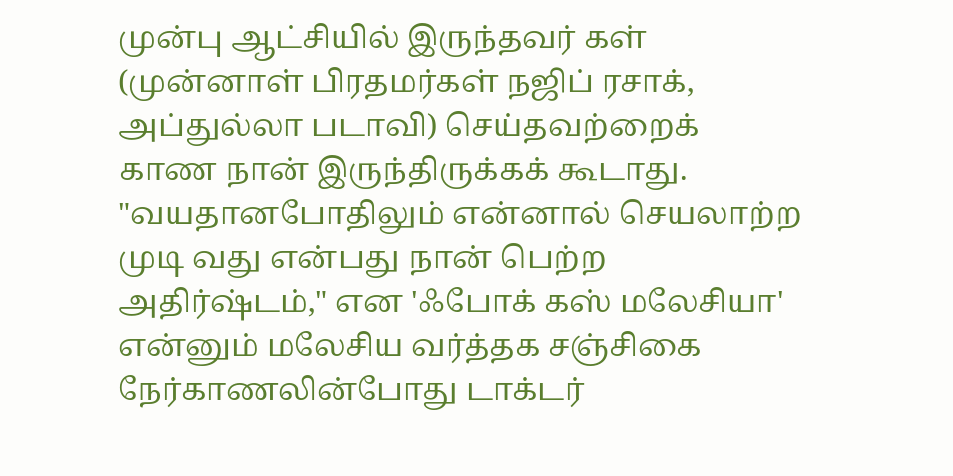முன்பு ஆட்சியில் இருந்தவர் கள் (முன்னாள் பிரதமர்கள் நஜிப் ரசாக், அப்துல்லா படாவி) செய்தவற்றைக் காண நான் இருந்திருக்கக் கூடாது. "வயதானபோதிலும் என்னால் செயலாற்ற முடி வது என்பது நான் பெற்ற அதிர்ஷ்டம்," என 'ஃபோக் கஸ் மலேசியா' என்னும் மலேசிய வர்த்தக சஞ்சிகை நேர்காணலின்போது டாக்டர்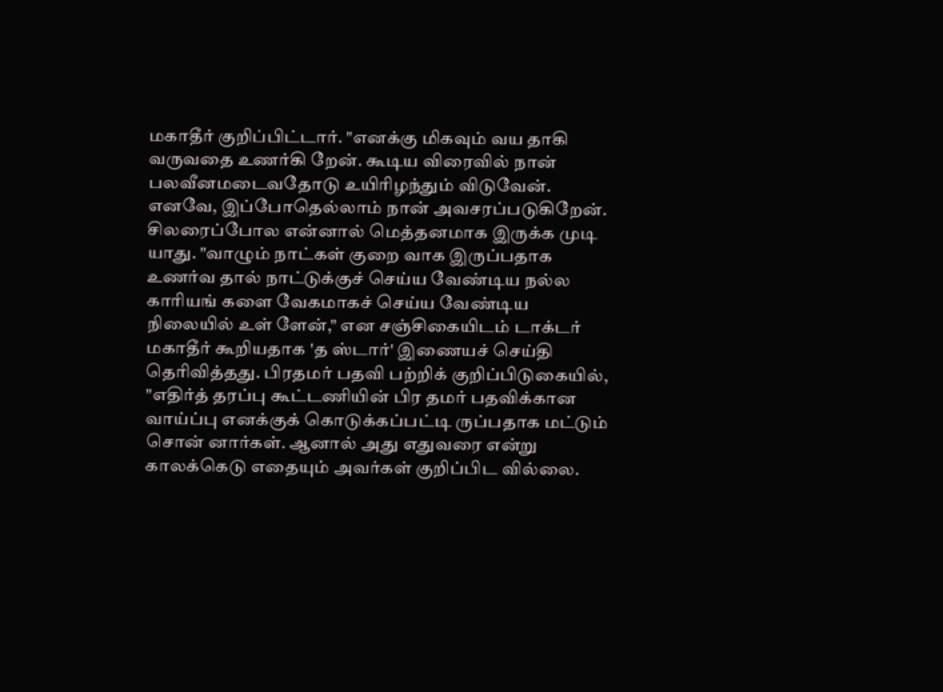மகாதீர் குறிப்பிட்டார். "எனக்கு மிகவும் வய தாகி வருவதை உணர்கி றேன். கூடிய விரைவில் நான் பலவீனமடைவதோடு உயிரிழந்தும் விடுவேன். எனவே, இப்போதெல்லாம் நான் அவசரப்படுகிறேன். சிலரைப்போல என்னால் மெத்தனமாக இருக்க முடி யாது. "வாழும் நாட்கள் குறை வாக இருப்பதாக உணர்வ தால் நாட்டுக்குச் செய்ய வேண்டிய நல்ல காரியங் களை வேகமாகச் செய்ய வேண்டிய நிலையில் உள் ளேன்," என சஞ்சிகையிடம் டாக்டர் மகாதீர் கூறியதாக 'த ஸ்டார்' இணையச் செய்தி தெரிவித்தது. பிரதமர் பதவி பற்றிக் குறிப்பிடுகையில், "எதிர்த் தரப்பு கூட்டணியின் பிர தமர் பதவிக்கான வாய்ப்பு எனக்குக் கொடுக்கப்பட்டி ருப்பதாக மட்டும் சொன் னார்கள். ஆனால் அது எதுவரை என்று காலக்கெடு எதையும் அவர்கள் குறிப்பிட வில்லை.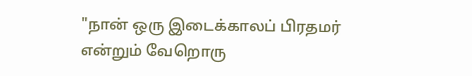"நான் ஒரு இடைக்காலப் பிரதமர் என்றும் வேறொரு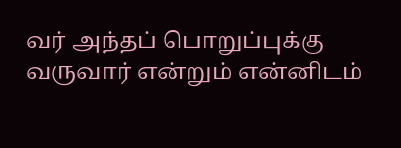வர் அந்தப் பொறுப்புக்கு வருவார் என்றும் என்னிடம்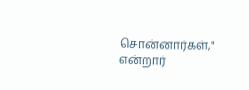சொன்னார்கள்," என்றார்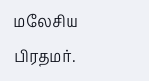மலேசிய பிரதமர்.